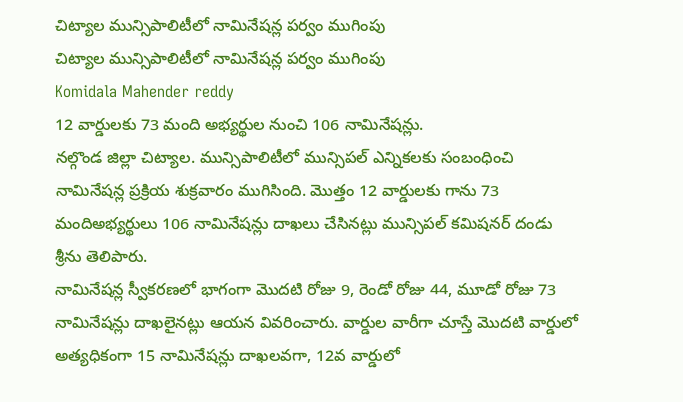చిట్యాల మున్సిపాలిటీలో నామినేషన్ల పర్వం ముగింపు
చిట్యాల మున్సిపాలిటీలో నామినేషన్ల పర్వం ముగింపు
Komidala Mahender reddy
12 వార్డులకు 73 మంది అభ్యర్థుల నుంచి 106 నామినేషన్లు.
నల్గొండ జిల్లా చిట్యాల. మున్సిపాలిటీలో మున్సిపల్ ఎన్నికలకు సంబంధించి నామినేషన్ల ప్రక్రియ శుక్రవారం ముగిసింది. మొత్తం 12 వార్డులకు గాను 73 మందిఅభ్యర్థులు 106 నామినేషన్లు దాఖలు చేసినట్లు మున్సిపల్ కమిషనర్ దండు శ్రీను తెలిపారు.
నామినేషన్ల స్వీకరణలో భాగంగా మొదటి రోజు 9, రెండో రోజు 44, మూడో రోజు 73 నామినేషన్లు దాఖలైనట్లు ఆయన వివరించారు. వార్డుల వారీగా చూస్తే మొదటి వార్డులో అత్యధికంగా 15 నామినేషన్లు దాఖలవగా, 12వ వార్డులో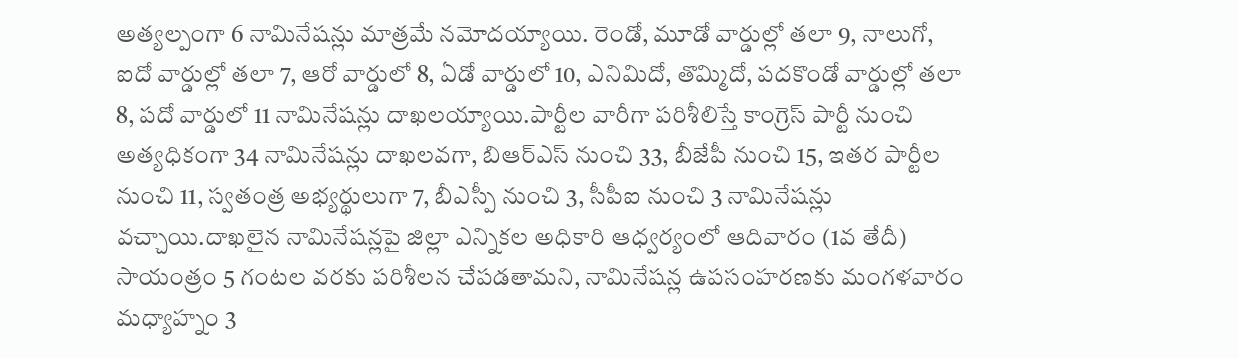అత్యల్పంగా 6 నామినేషన్లు మాత్రమే నమోదయ్యాయి. రెండో, మూడో వార్డుల్లో తలా 9, నాలుగో, ఐదో వార్డుల్లో తలా 7, ఆరో వార్డులో 8, ఏడో వార్డులో 10, ఎనిమిదో, తొమ్మిదో, పదకొండో వార్డుల్లో తలా 8, పదో వార్డులో 11 నామినేషన్లు దాఖలయ్యాయి.పార్టీల వారీగా పరిశీలిస్తే కాంగ్రెస్ పార్టీ నుంచి అత్యధికంగా 34 నామినేషన్లు దాఖలవగా, బిఆర్ఎస్ నుంచి 33, బీజేపీ నుంచి 15, ఇతర పార్టీల నుంచి 11, స్వతంత్ర అభ్యర్థులుగా 7, బీఎస్పీ నుంచి 3, సీపీఐ నుంచి 3 నామినేషన్లు వచ్చాయి.దాఖలైన నామినేషన్లపై జిల్లా ఎన్నికల అధికారి ఆధ్వర్యంలో ఆదివారం (1వ తేదీ) సాయంత్రం 5 గంటల వరకు పరిశీలన చేపడతామని, నామినేషన్ల ఉపసంహరణకు మంగళవారం మధ్యాహ్నం 3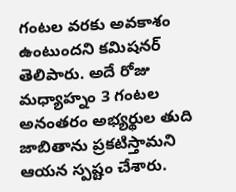గంటల వరకు అవకాశం ఉంటుందని కమిషనర్ తెలిపారు. అదే రోజు మధ్యాహ్నం 3 గంటల అనంతరం అభ్యర్థుల తుది జాబితాను ప్రకటిస్తామని ఆయన స్పష్టం చేశారు.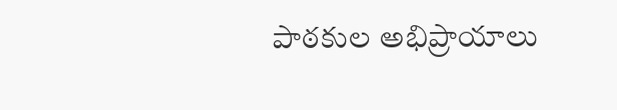పాఠకుల అభిప్రాయాలు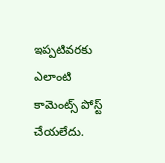ఇప్పటివరకు ఎలాంటి కామెంట్స్ పోస్ట్ చేయలేదు.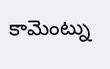కామెంట్ను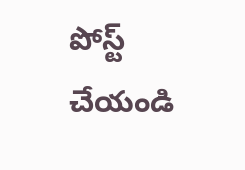పోస్ట్ చేయండి